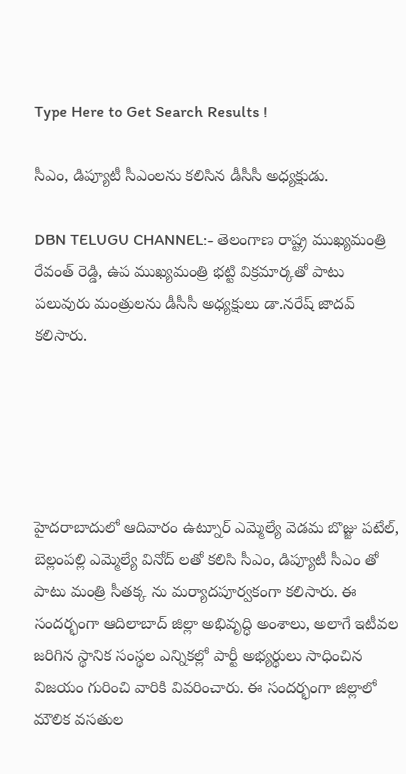Type Here to Get Search Results !

సీఎం, డిప్యూటీ సీఎంలను కలిసిన డీసీసీ అధ్యక్షుడు.

DBN TELUGU CHANNEL:- తెలంగాణ రాష్ట్ర ముఖ్యమంత్రి రేవంత్ రెడ్డి, ఉప ముఖ్యమంత్రి భట్టి విక్రమార్కతో పాటు పలువురు మంత్రులను డీసీసీ అధ్యక్షులు డా.నరేష్ జాదవ్ కలిసారు.





హైదరాబాదులో ఆదివారం ఉట్నూర్ ఎమ్మెల్యే వెడమ బొజ్జు పటేల్, బెల్లంపల్లి ఎమ్మెల్యే వినోద్ లతో కలిసి సీఎం, డిప్యూటీ సీఎం తో పాటు మంత్రి సీతక్క ను మర్యాదపూర్వకంగా కలిసారు. ఈ సందర్భంగా ఆదిలాబాద్ జిల్లా అభివృద్ధి అంశాలు, అలాగే ఇటీవల జరిగిన స్థానిక సంస్థల ఎన్నికల్లో పార్టీ అభ్యర్థులు సాధించిన విజయం గురించి వారికి వివరించారు. ఈ సందర్భంగా జిల్లాలో మౌలిక వసతుల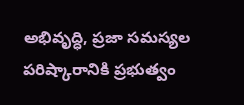అభివృద్ధి, ప్రజా సమస్యల పరిష్కారానికి ప్రభుత్వం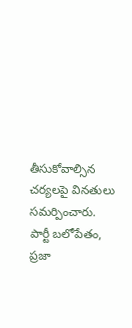తీసుకోవాల్సిన చర్యలపై వినతులు సమర్పించారు. పార్టీ బలోపేతం, ప్రజా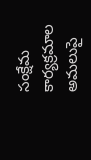సంక్షేమ కార్యక్రమాల అమలుపై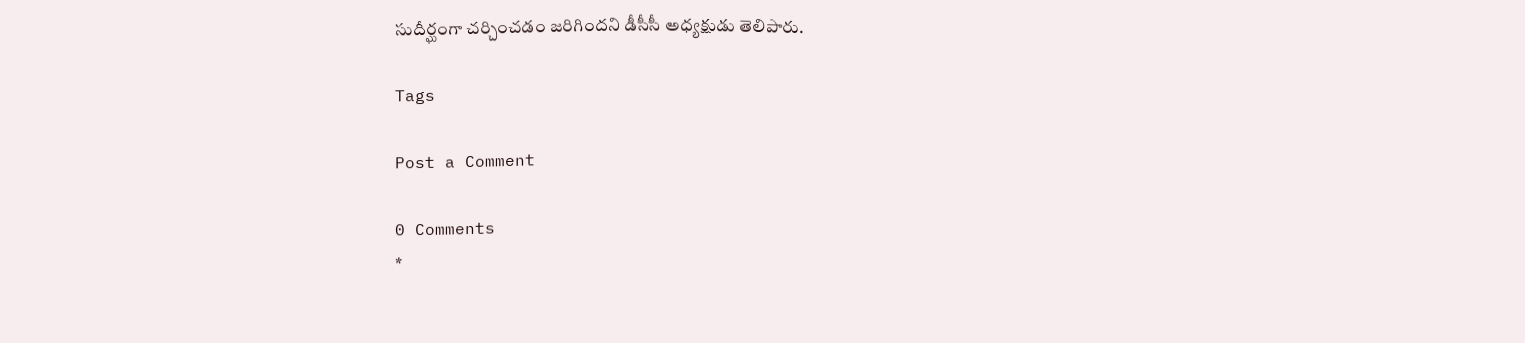సుదీర్ఘంగా చర్చించడం జరిగిందని డీసీసీ అధ్యక్షుడు తెలిపారు.

Tags

Post a Comment

0 Comments
*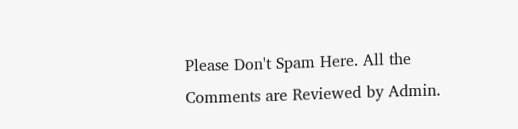Please Don't Spam Here. All the Comments are Reviewed by Admin.